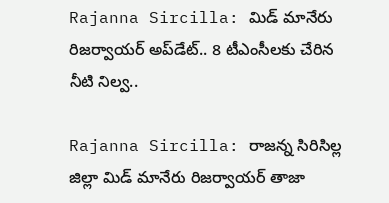Rajanna Sircilla: మిడ్ మానేరు రిజర్వాయర్ అప్‌డేట్.. 8 టీఎంసీలకు చేరిన నీటి నిల్వ..

Rajanna Sircilla: రాజన్న సిరిసిల్ల జిల్లా మిడ్ మానేరు రిజర్వాయర్ తాజా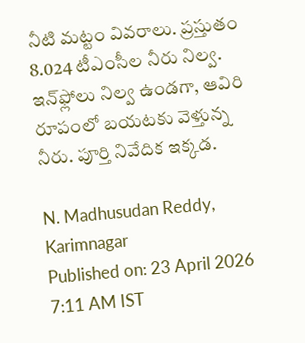నీటి మట్టం వివరాలు. ప్రస్తుతం 8.024 టీఎంసీల నీరు నిల్వ. ఇన్‌ఫ్లోలు నిల్వ ఉండగా, ఆవిరి రూపంలో బయటకు వెళ్తున్న నీరు. పూర్తి నివేదిక ఇక్కడ.

N. Madhusudan Reddy, Karimnagar
Published on: 23 April 2026 7:11 AM IST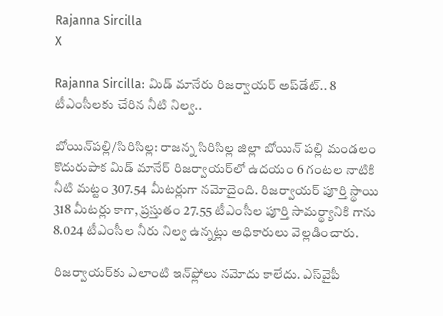Rajanna Sircilla
X

Rajanna Sircilla: మిడ్ మానేరు రిజర్వాయర్ అప్‌డేట్.. 8 టీఎంసీలకు చేరిన నీటి నిల్వ..

బోయిన్‌పల్లి/సిరిసిల్ల: రాజన్న సిరిసిల్ల జిల్లా బోయిన్ పల్లి మండలం కొదురుపాక మిడ్ మానేర్ రిజర్వాయర్‌లో ఉదయం 6 గంటల నాటికి నీటి మట్టం 307.54 మీటర్లుగా నమోదైంది. రిజర్వాయర్ పూర్తి స్థాయి 318 మీటర్లు కాగా, ప్రస్తుతం 27.55 టీఎంసీల పూర్తి సామర్థ్యానికి గాను 8.024 టీఎంసీల నీరు నిల్వ ఉన్నట్లు అధికారులు వెల్లడించారు.

రిజర్వాయర్‌కు ఎలాంటి ఇన్‌ఫ్లోలు నమోదు కాలేదు. ఎస్‌వైపీ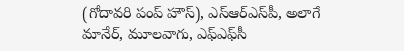(గోదావరి పంప్ హౌస్), ఎస్‌ఆర్‌ఎస్‌పీ, అలాగే మానేర్, మూలవాగు, ఎఫ్‌ఎఫ్‌సీ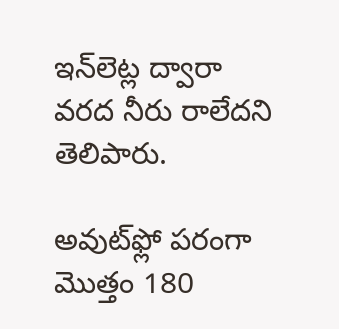ఇన్‌లెట్ల ద్వారా వరద నీరు రాలేదని తెలిపారు.

అవుట్‌ఫ్లో పరంగా మొత్తం 180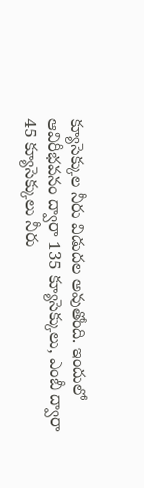క్యూసెక్కుల నీరు విడుదల అవుతోంది. ఇందులో ఆవిరీభవనం ద్వారా 135 క్యూసెక్కులు, ఎంబీ ద్వారా 45 క్యూసెక్కులు నీరు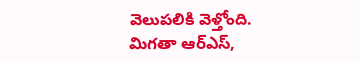వెలుపలికి వెళ్తోంది. మిగతా ఆర్‌ఎస్,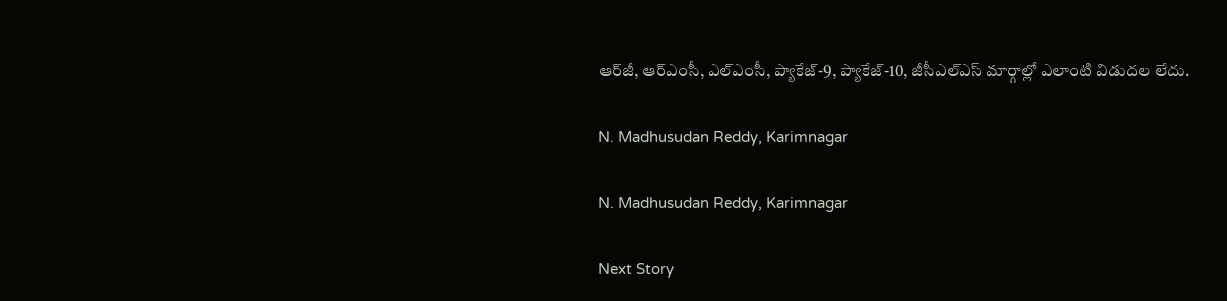ఆర్‌జీ, ఆర్‌ఎంసీ, ఎల్‌ఎంసీ, ప్యాకేజ్-9, ప్యాకేజ్-10, జీసీఎల్ఎస్ మార్గాల్లో ఎలాంటి విడుదల లేదు.

N. Madhusudan Reddy, Karimnagar

N. Madhusudan Reddy, Karimnagar

Next Story